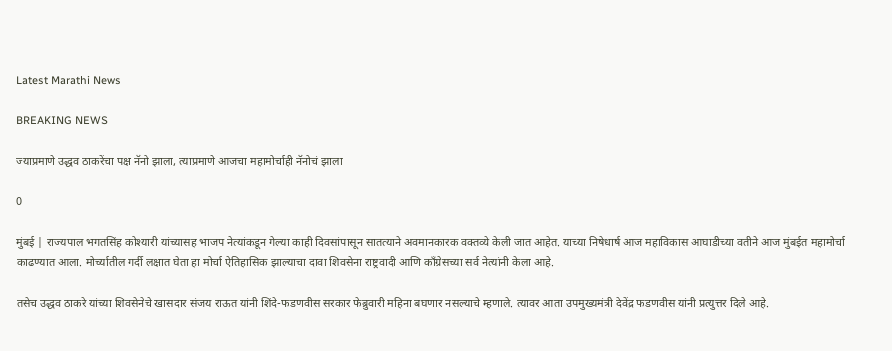Latest Marathi News

BREAKING NEWS

ज्याप्रमाणे उद्धव ठाकरेंचा पक्ष नॅनो झाला, त्याप्रमाणे आजचा महामोर्चाही नॅनोचं झाला

0

मुंबई | राज्यपाल भगतसिंह कोश्यारी यांच्यासह भाजप नेत्यांकडून गेल्या काही दिवसांपासून सातत्याने अवमानकारक वक्तव्ये केली जात आहेत. याच्या निषेधार्ष आज महाविकास आघाडीच्या वतीने आज मुंबईत महामोर्चा काढण्यात आला. मोर्च्यातील गर्दी लक्षात घेता हा मोर्चा ऐतिहासिक झाल्याचा दावा शिवसेना राष्ट्रवादी आणि काँग्रेसच्या सर्व नेत्यांनी केला आहे.

तसेच उद्धव ठाकरे यांच्या शिवसेनेचे खासदार संजय राऊत यांनी शिंदे-फडणवीस सरकार फेब्रुवारी महिना बघणार नसल्याचे म्हणाले. त्यावर आता उपमुख्यमंत्री देवेंद्र फडणवीस यांनी प्रत्युत्तर दिले आहे.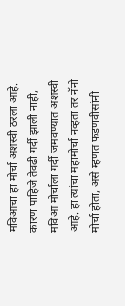मविआचा हा मोर्चा अशस्वी ठरला आहे. कारण पाहिजे तेवढी गर्दी झाली नाही, मविआ मोर्चाला गर्दी जमवण्यात अशस्वी आहे. हा त्यांचा महामोर्चा नव्हता तर नॅनो मोर्चा होता, असे म्हणत फडणवीसांनी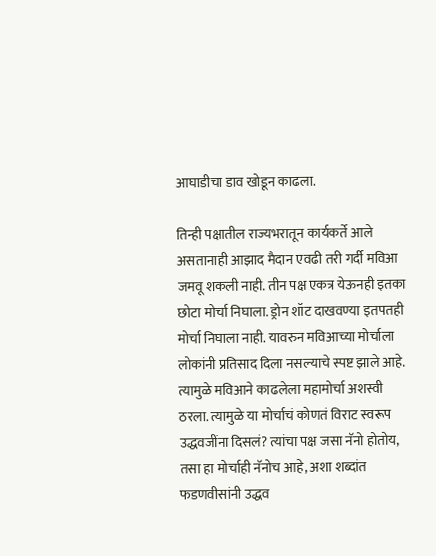आघाडीचा डाव खोडून काढला.

तिन्ही पक्षातील राज्यभरातून कार्यकर्ते आले असतानाही आझाद मैदान एवढी तरी गर्दी मविआ जमवू शकली नाही. तीन पक्ष एकत्र येऊनही इतका छोटा मोर्चा निघाला. ड्रोन शॉट दाखवण्या इतपतही मोर्चा निघाला नाही. यावरुन मविआच्या मोर्चाला लोकांनी प्रतिसाद दिला नसल्याचे स्पष्ट झाले आहे. त्यामुळे मविआने काढलेला महामोर्चा अशस्वी ठरला. त्यामुळे या मोर्चाचं कोणतं विराट स्वरूप उद्धवजींना दिसलं? त्यांचा पक्ष जसा नॅनो होतोय, तसा हा मोर्चाही नॅनोच आहे, अशा शब्दांत फडणवीसांनी उद्धव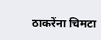ठाकरेंना चिमटा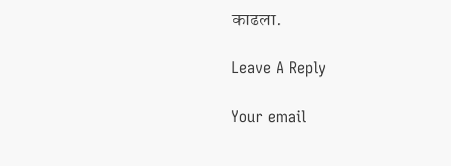काढला.

Leave A Reply

Your email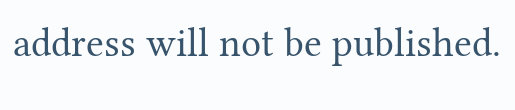address will not be published.